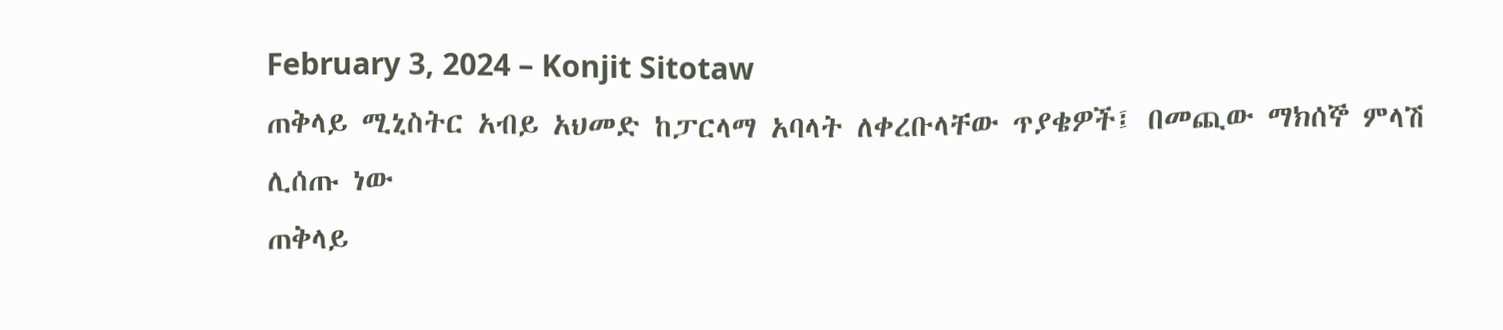February 3, 2024 – Konjit Sitotaw
ጠቅላይ ሚኒስትር አብይ አህመድ ከፓርላማ አባላት ለቀረቡላቸው ጥያቄዎች፤ በመጪው ማክሰኞ ምላሽ ሊሰጡ ነው
ጠቅላይ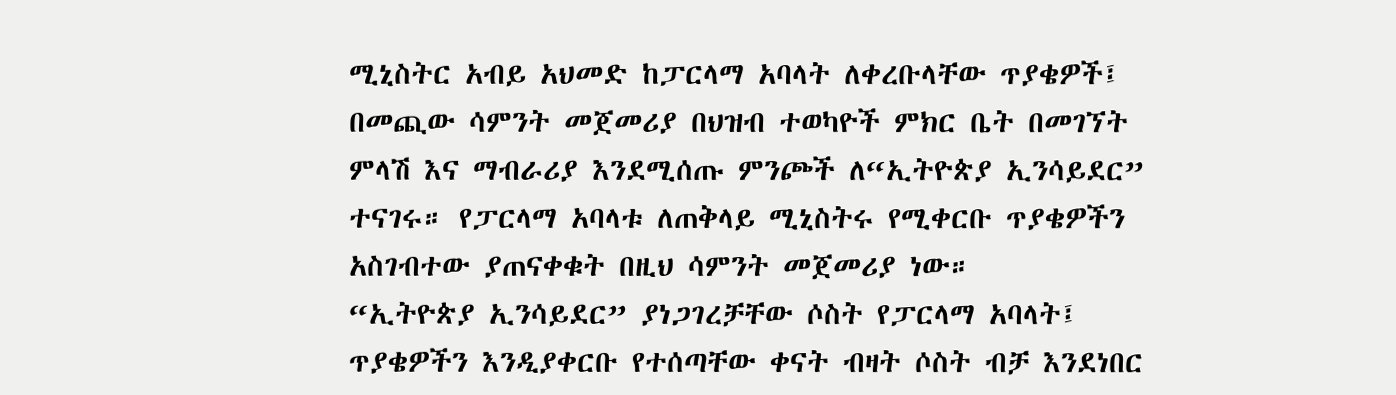ሚኒስትር አብይ አህመድ ከፓርላማ አባላት ለቀረቡላቸው ጥያቄዎች፤ በመጪው ሳምንት መጀመሪያ በህዝብ ተወካዮች ምክር ቤት በመገኘት ምላሽ እና ማብራሪያ እንደሚሰጡ ምንጮች ለ“ኢትዮጵያ ኢንሳይደር” ተናገሩ። የፓርላማ አባላቱ ለጠቅላይ ሚኒስትሩ የሚቀርቡ ጥያቄዎችን አስገብተው ያጠናቀቁት በዚህ ሳምንት መጀመሪያ ነው።
“ኢትዮጵያ ኢንሳይደር” ያነጋገረቻቸው ሶስት የፓርላማ አባላት፤ ጥያቄዎችን እንዲያቀርቡ የተሰጣቸው ቀናት ብዛት ሶስት ብቻ እንደነበር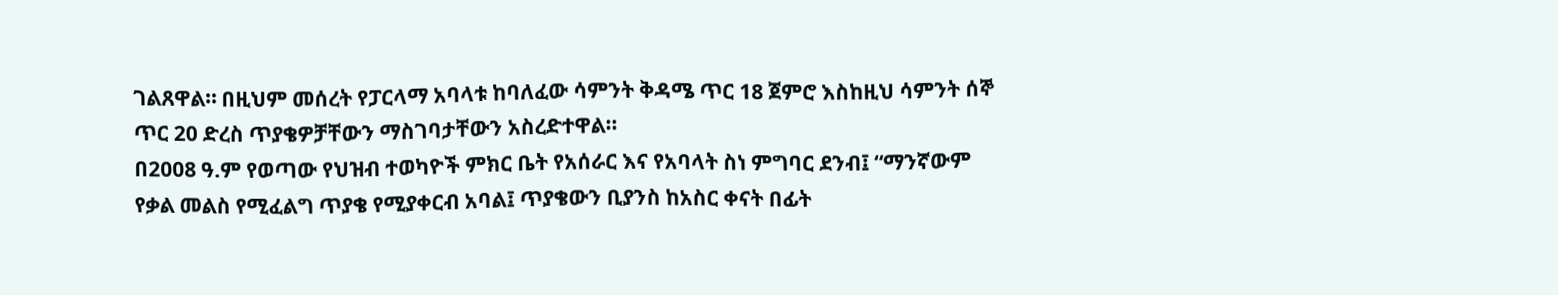ገልጸዋል። በዚህም መሰረት የፓርላማ አባላቱ ከባለፈው ሳምንት ቅዳሜ ጥር 18 ጀምሮ እስከዚህ ሳምንት ሰኞ ጥር 20 ድረስ ጥያቄዎቻቸውን ማስገባታቸውን አስረድተዋል።
በ2008 ዓ.ም የወጣው የህዝብ ተወካዮች ምክር ቤት የአሰራር እና የአባላት ስነ ምግባር ደንብ፤ “ማንኛውም የቃል መልስ የሚፈልግ ጥያቄ የሚያቀርብ አባል፤ ጥያቄውን ቢያንስ ከአስር ቀናት በፊት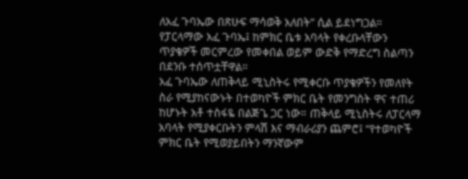ለአፈ ጉባኤው በጽሁፍ ማሳወቅ አለበት” ሲል ይደነግጋል። የፓርላማው አፈ ጉባኤ፤ ከምክር ቤቱ አባላት የቀረቡላቸውን ጥያቄዎች መርምረው የመቀበል ወይም ውድቅ የማድረግ ስልጣን በደንቡ ተሰጥቷቸዋል።
አፈ ጉባኤው ለጠቅላይ ሚኒስትሩ የሚቀርቡ ጥያቄዎችን የመለየት ስራ የሚያከናውኑት በተወካዮች ምክር ቤት የመንግስት ዋና ተጠሪ ከሆኑት አቶ ተስፋዬ በልጅጌ ጋር ነው። ጠቅላይ ሚኒስትሩ ለፓርላማ አባላት የሚያቀርቡትን ምላሽ እና ማብራሪያን ጨምሮ፤ “የተወካዮች ምክር ቤት የሚወያይበትን ማንኛውም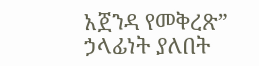አጀንዳ የመቅረጽ” ኃላፊነት ያለበት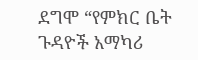ደግሞ “የምክር ቤት ጉዳዮች አማካሪ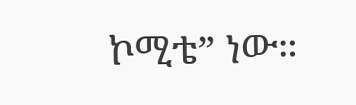ኮሚቴ” ነው።